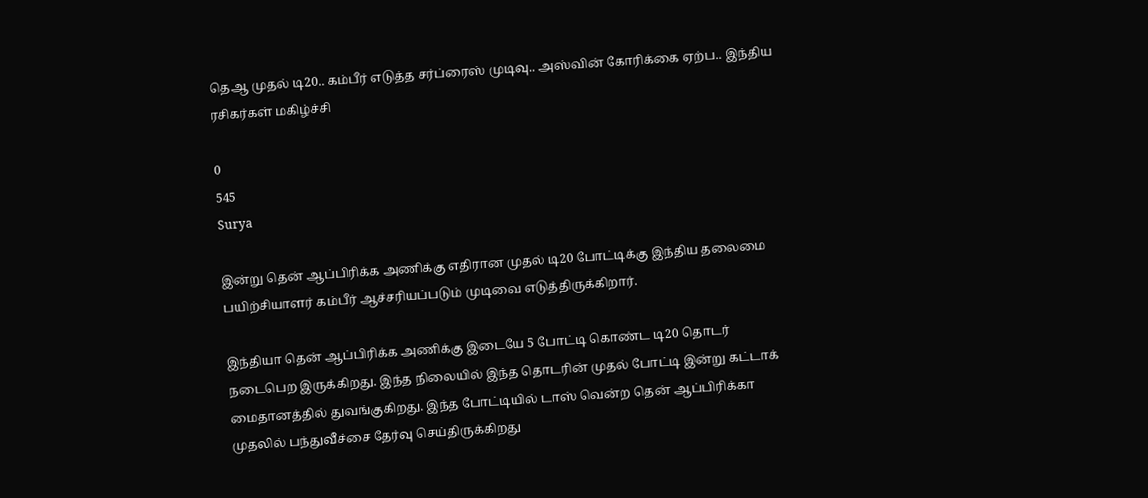தெஆ முதல் டி20.. கம்பீர் எடுத்த சர்ப்ரைஸ் முடிவு.. அஸ்வின் கோரிக்கை ஏற்ப.. இந்திய ரசிகர்கள் மகிழ்ச்சி

0
545
Surya

இன்று தென் ஆப்பிரிக்க அணிக்கு எதிரான முதல் டி20 போட்டிக்கு இந்திய தலைமை பயிற்சியாளர் கம்பீர் ஆச்சரியப்படும் முடிவை எடுத்திருக்கிறார்.

இந்தியா தென் ஆப்பிரிக்க அணிக்கு இடையே 5 போட்டி கொண்ட டி20 தொடர் நடைபெற இருக்கிறது. இந்த நிலையில் இந்த தொடரின் முதல் போட்டி இன்று கட்டாக் மைதானத்தில் துவங்குகிறது. இந்த போட்டியில் டாஸ் வென்ற தென் ஆப்பிரிக்கா முதலில் பந்துவீச்சை தேர்வு செய்திருக்கிறது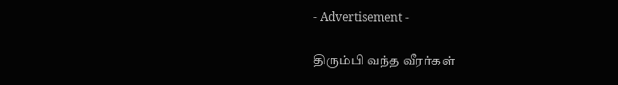- Advertisement -

திரும்பி வந்த வீரர்கள்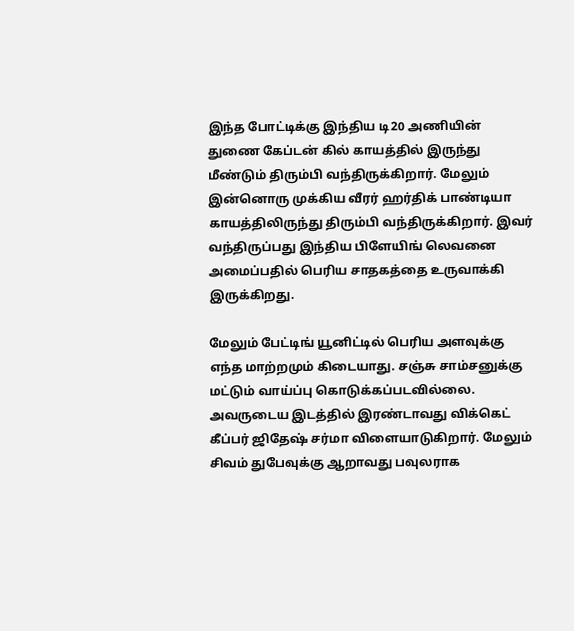இந்த போட்டிக்கு இந்திய டி20 அணியின் துணை கேப்டன் கில் காயத்தில் இருந்து மீண்டும் திரும்பி வந்திருக்கிறார். மேலும் இன்னொரு முக்கிய வீரர் ஹர்திக் பாண்டியா காயத்திலிருந்து திரும்பி வந்திருக்கிறார். இவர் வந்திருப்பது இந்திய பிளேயிங் லெவனை அமைப்பதில் பெரிய சாதகத்தை உருவாக்கி இருக்கிறது.

மேலும் பேட்டிங் யூனிட்டில் பெரிய அளவுக்கு எந்த மாற்றமும் கிடையாது. சஞ்சு சாம்சனுக்கு மட்டும் வாய்ப்பு கொடுக்கப்படவில்லை. அவருடைய இடத்தில் இரண்டாவது விக்கெட் கீப்பர் ஜிதேஷ் சர்மா விளையாடுகிறார். மேலும் சிவம் துபேவுக்கு ஆறாவது பவுலராக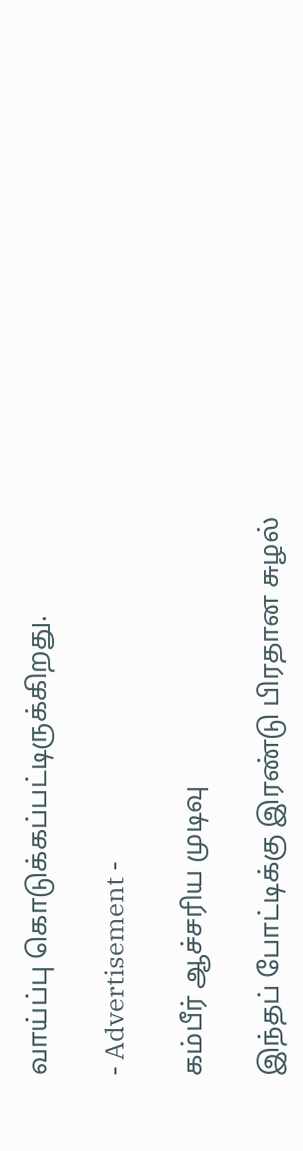வாய்ப்பு கொடுக்கப்பட்டிருக்கிறது.

- Advertisement -

கம்பீர் ஆச்சரிய முடிவு

இந்தப் போட்டிக்கு இரண்டு பிரதான சுழல்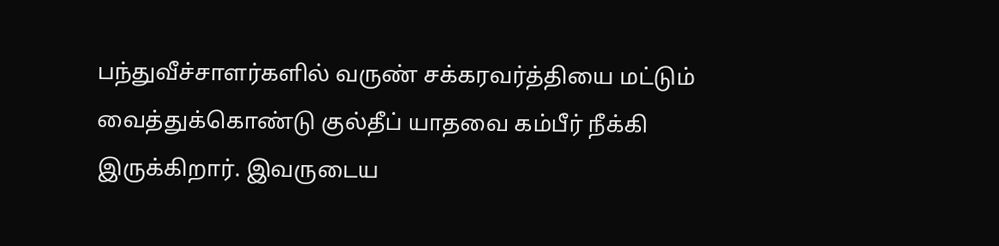பந்துவீச்சாளர்களில் வருண் சக்கரவர்த்தியை மட்டும் வைத்துக்கொண்டு குல்தீப் யாதவை கம்பீர் நீக்கி இருக்கிறார். இவருடைய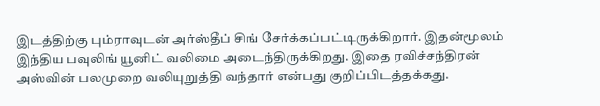இடத்திற்கு பும்ராவுடன் அர்ஸ்தீப் சிங் சேர்க்கப்பட்டிருக்கிறார். இதன்மூலம் இந்திய பவுலிங் யூனிட் வலிமை அடைந்திருக்கிறது. இதை ரவிச்சந்திரன் அஸ்வின் பலமுறை வலியுறுத்தி வந்தார் என்பது குறிப்பிடத்தக்கது.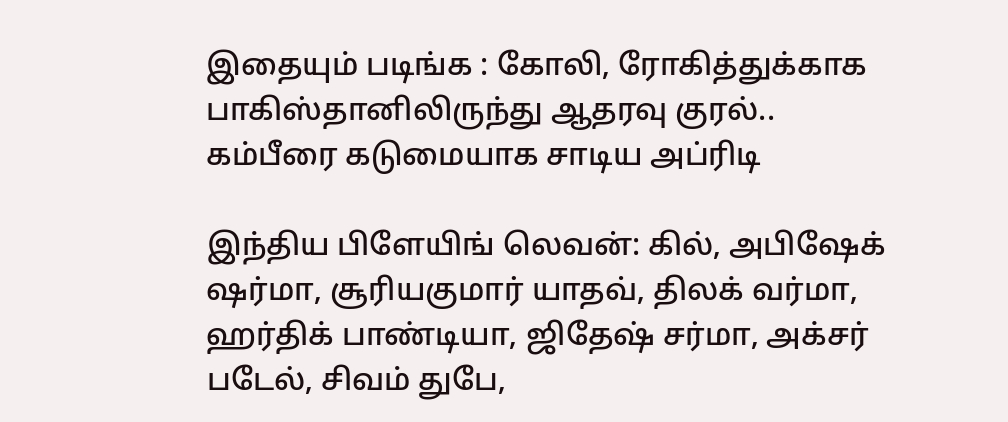இதையும் படிங்க : கோலி, ரோகித்துக்காக பாகிஸ்தானிலிருந்து ஆதரவு குரல்.. கம்பீரை கடுமையாக சாடிய அப்ரிடி

இந்திய பிளேயிங் லெவன்: கில், அபிஷேக் ஷர்மா, சூரியகுமார் யாதவ், திலக் வர்மா, ஹர்திக் பாண்டியா, ஜிதேஷ் சர்மா, அக்சர் படேல், சிவம் துபே,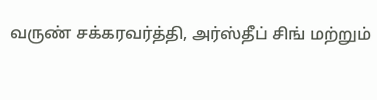வருண் சக்கரவர்த்தி, அர்ஸ்தீப் சிங் மற்றும்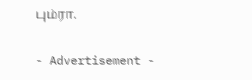பும்ரா.

- Advertisement -